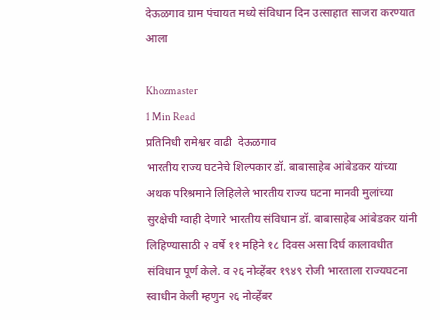देऊळगाव ग्राम पंचायत मध्ये संविधान दिन उत्साहात साजरा करण्यात आला

Khozmaster
1 Min Read
प्रतिनिधी रामेश्वर वाढी  देऊळगाव
भारतीय राज्य घटनेचे शिल्पकार डॉ. बाबासाहेब आंबेडकर यांच्या अथक परिश्रमाने लिहिलेले भारतीय राज्य घटना मानवी मुलांच्या सुरक्षेची ग्वाही देणारे भारतीय संविधान डॉ. बाबासाहेब आंबेडकर यांनी लिहिण्यासाठी २ वर्षे ११ महिने १८ दिवस असा दिर्घ कालावधीत संविधान पूर्ण केले. व २६ नोव्हेंबर १९४९ रोजी भारताला राज्यघटना स्वाधीन केली म्हणुन २६ नोव्हेंबर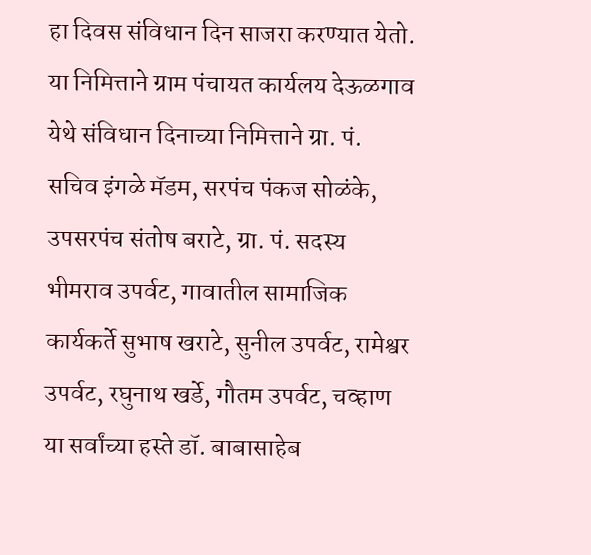हा दिवस संविधान दिन साजरा करण्यात येतो. या निमित्ताने ग्राम पंचायत कार्यलय देऊळगाव येथे संविधान दिनाच्या निमित्ताने ग्रा. पं. सचिव इंगळे मॅडम, सरपंच पंकज सोळंके, उपसरपंच संतोष बराटे, ग्रा. पं. सदस्य भीमराव उपर्वट, गावातील सामाजिक कार्यकर्ते सुभाष खराटे, सुनील उपर्वट, रामेश्वर उपर्वट, रघुनाथ खर्डे, गौतम उपर्वट, चव्हाण या सर्वांच्या हस्ते डॉ. बाबासाहेब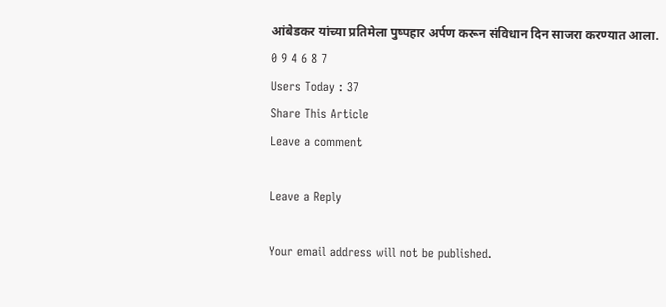आंबेडकर यांच्या प्रतिमेला पुष्पहार अर्पण करून संविधान दिन साजरा करण्यात आला.
0 9 4 6 8 7
Users Today : 37
Share This Article
Leave a comment

Leave a Reply

Your email address will not be published.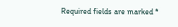Required fields are marked *